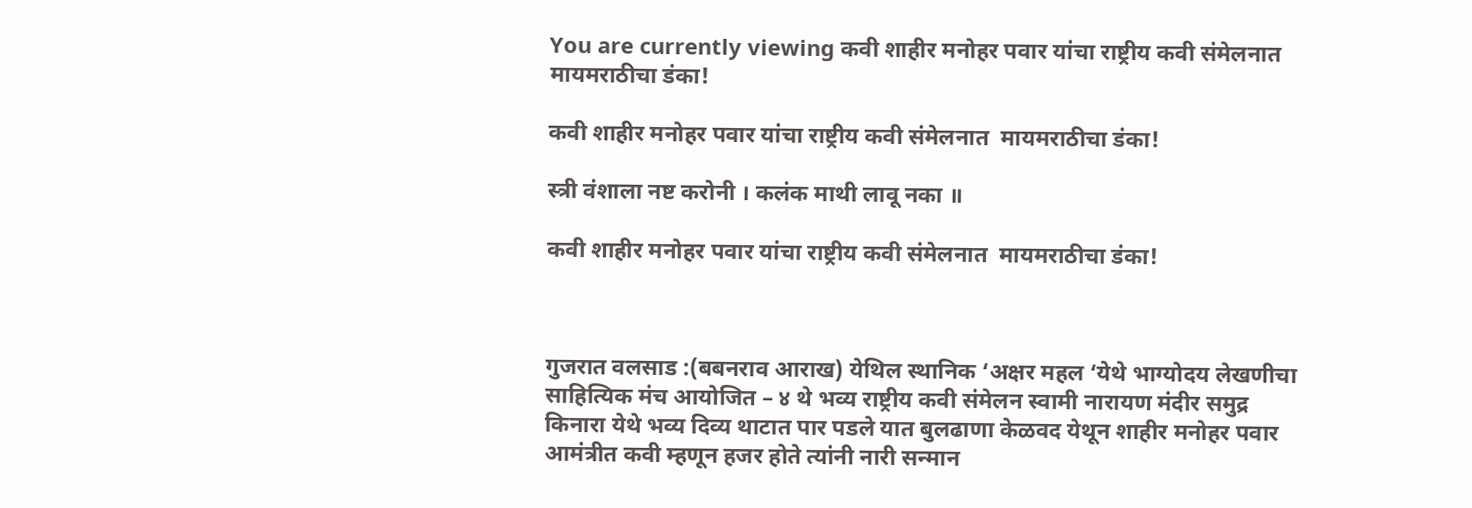You are currently viewing कवी शाहीर मनोहर पवार यांचा राष्ट्रीय कवी संमेलनात   मायमराठीचा डंका!

कवी शाहीर मनोहर पवार यांचा राष्ट्रीय कवी संमेलनात  मायमराठीचा डंका!

स्त्री वंशाला नष्ट करोनी । कलंक माथी लावू नका ॥

कवी शाहीर मनोहर पवार यांचा राष्ट्रीय कवी संमेलनात  मायमराठीचा डंका!



गुजरात वलसाड :(बबनराव आराख) येथिल स्थानिक ‘अक्षर महल ‘येथे भाग्योदय लेखणीचा साहित्यिक मंच आयोजित – ४ थे भव्य राष्ट्रीय कवी संमेलन स्वामी नारायण मंदीर समुद्र किनारा येथे भव्य दिव्य थाटात पार पडले यात बुलढाणा केळवद येथून शाहीर मनोहर पवार आमंत्रीत कवी म्हणून हजर होते त्यांनी नारी सन्मान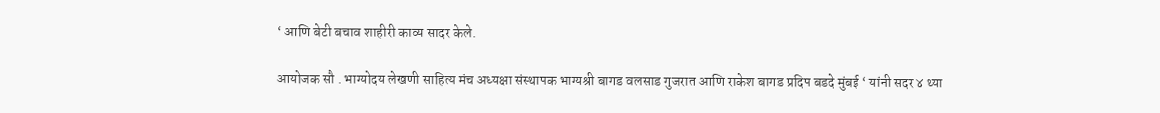‘ आणि बेटी बचाव शाहीरी काव्य सादर केले.

आयोजक सौ . भाग्योदय लेखणी साहित्य मंच अध्यक्षा संस्थापक भाग्यश्री बागड वलसाड गुजरात आणि राकेश बागड प्रदिप बडदे मुंबई ‘ यांनी सदर ४ थ्या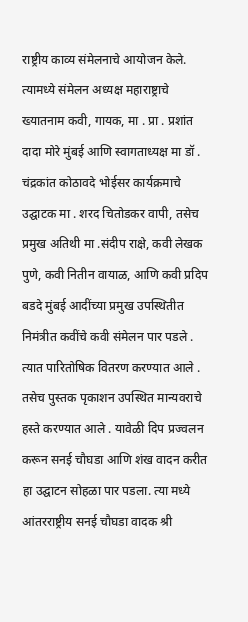राष्ट्रीय काव्य संमेलनाचे आयोजन केले. त्यामध्ये संमेलन अध्यक्ष महाराष्ट्राचे ख्यातनाम कवी, गायक, मा . प्रा . प्रशांत दादा मोरे मुंबई आणि स्वागताध्यक्ष मा डॉ . चंद्रकांत कोठावदे भोईसर कार्यक्रमाचे उद्घाटक मा . शरद चितोडकर वापी, तसेच प्रमुख अतिथी मा .संदीप राक्षे, कवी लेखक पुणे, कवी नितीन वायाळ, आणि कवी प्रदिप बडदे मुंबई आदींच्या प्रमुख उपस्थितीत निमंत्रीत कवींचे कवी संमेलन पार पडले . त्यात पारितोषिक वितरण करण्यात आले . तसेच पुस्तक पृकाशन उपस्थित मान्यवराचे हस्ते करण्यात आले . यावेळी दिप प्रज्वलन करून सनई चौघडा आणि शंख वादन करीत हा उद्घाटन सोहळा पार पडला. त्या मध्ये आंतरराष्ट्रीय सनई चौघडा वादक श्री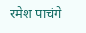रमेश पाचंगे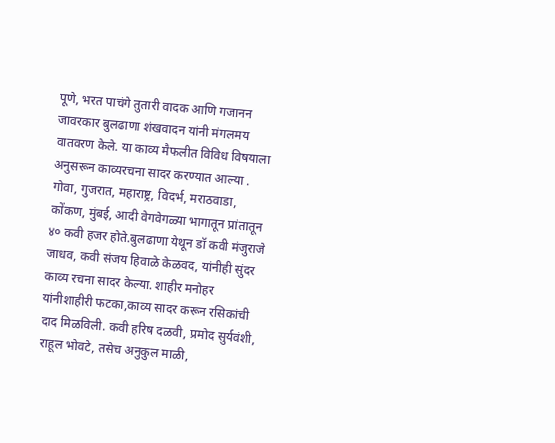पूणे, भरत पाचंगे तुतारी वादक आणि गजानन जावरकार बुलढाणा शंखवादन यांनी मंगलमय वातवरण केले. या काव्य मैफलीत विविध विषयाला अनुसरून काव्यरचना सादर करण्यात आल्या . गोवा, गुजरात, महाराष्ट्र, विदर्भ, मराठवाडा, कोंकण, मुंबई, आदी वेगवेगळ्या भागातून प्रांतातून ४० कवी हजर होते.बुलढाणा येथून डॉ कवी मंजुराजे जाधव, कवी संजय हिवाळे केळवद, यांनीही सुंदर काव्य रचना सादर केल्या. शाहीर मनोहर यांनीशाहीरी फटका,काव्य सादर करून रसिकांची दाद मिळविली. कवी हरिष दळवी, प्रमोद सुर्यवंशी, राहूल भोवटे, तसेच अनुकुल माळी,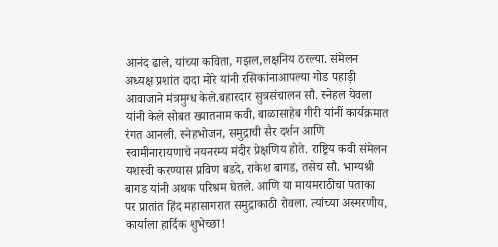आनंद ढाले, यांच्या कविता, गझल,लक्षनिय ठरल्या. संमेलन अध्यक्ष प्रशांत दादा मोरे यांनी रसिकांनाआपल्या गोड पहाड़ी आवाजाने मंत्रमुग्ध केले.बहारदार सुत्रसंचालन सौ. स्नेहल येवला यांनी केले सोबत ख्यातनाम कवी, बाळासाहेब गीरी यांनीं कार्यक्रमात रंगत आनली. स्नेहभोजन, समुद्राची सैर दर्शन आणि स्वामीनारायणाचे नयनरम्य मंदीर प्रेक्षणिय होते. राष्ट्रिय कवी संमेलन यशस्वी करण्यास प्रविण बडदे, राकेश बागड, तसेच सौ. भाग्यश्री बागड यांनी अथक परिश्रम घेतले. आणि या मायमराठीचा पताका पर प्रातांत हिंद महासागरात समुद्राकाठी रोवला. त्यांच्या अस्मरणीय, कार्याला हार्दिक शुभेच्छा!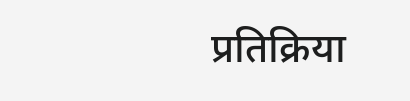प्रतिक्रिया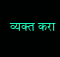व्यक्त करा